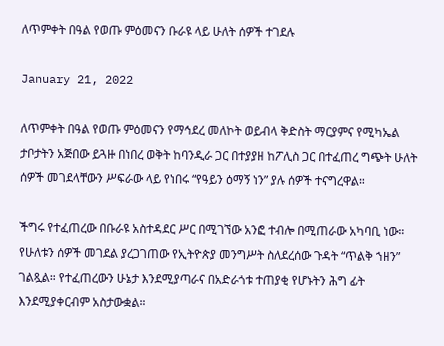ለጥምቀት በዓል የወጡ ምዕመናን ቡራዩ ላይ ሁለት ሰዎች ተገደሉ

January 21, 2022

ለጥምቀት በዓል የወጡ ምዕመናን የማኅደረ መለኮት ወይብላ ቅድስት ማርያምና የሚካኤል ታቦታትን አጅበው ይጓዙ በነበረ ወቅት ከባንዲራ ጋር በተያያዘ ከፖሊስ ጋር በተፈጠረ ግጭት ሁለት ሰዎች መገደላቸውን ሥፍራው ላይ የነበሩ “የዓይን ዕማኝ ነን” ያሉ ሰዎች ተናግረዋል።

ችግሩ የተፈጠረው በቡራዩ አስተዳደር ሥር በሚገኘው አንፎ ተብሎ በሚጠራው አካባቢ ነው። የሁለቱን ሰዎች መገደል ያረጋገጠው የኢትዮጵያ መንግሥት ስለደረሰው ጉዳት “ጥልቅ ኀዘን” ገልጿል። የተፈጠረውን ሁኔታ እንደሚያጣራና በአድራጎቱ ተጠያቂ የሆኑትን ሕግ ፊት እንደሚያቀርብም አስታውቋል።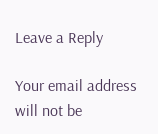Leave a Reply

Your email address will not be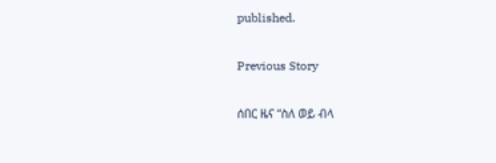published.

Previous Story

ሰበር ዜና “ስለ ወይ ብላ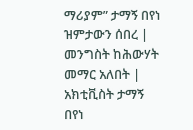ማሪያም” ታማኝ በየነ ዝምታውን ሰበረ | መንግስት ከሕውሃት መማር አለበት | አክቲቪስት ታማኝ በየነ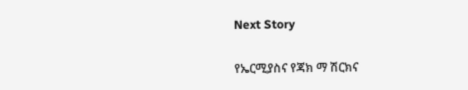Next Story

የኤርሚያስና የጃክ ማ ሽርክና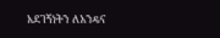አደገኝነትን ለአንዴና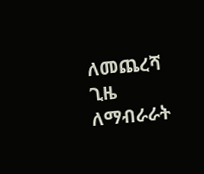ለመጨረሻ ጊዜ ለማብራራት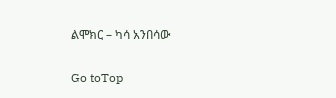ልሞክር – ካሳ አንበሳው

Go toTop